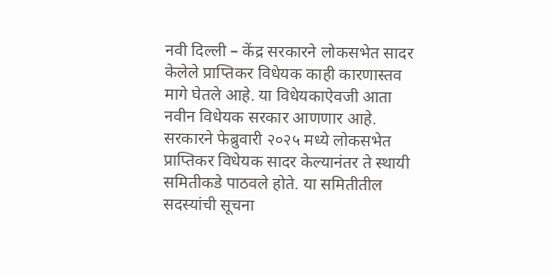नवी दिल्ली – केंद्र सरकारने लोकसभेत सादर केलेले प्राप्तिकर विधेयक काही कारणास्तव मागे घेतले आहे. या विधेयकाऐवजी आता नवीन विधेयक सरकार आणणार आहे.
सरकारने फेब्रुवारी २०२५ मध्ये लोकसभेत प्राप्तिकर विधेयक सादर केल्यानंतर ते स्थायी समितीकडे पाठवले होते. या समितीतील सदस्यांची सूचना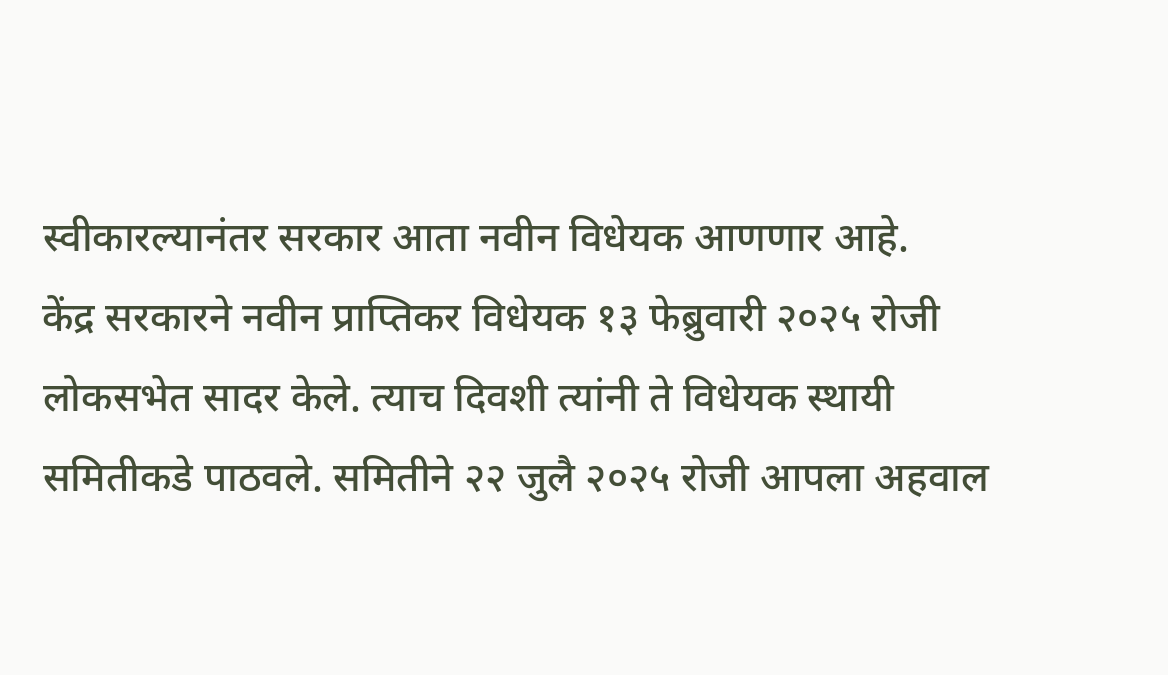स्वीकारल्यानंतर सरकार आता नवीन विधेयक आणणार आहे.
केंद्र सरकारने नवीन प्राप्तिकर विधेयक १३ फेब्रुवारी २०२५ रोजी लोकसभेत सादर केले. त्याच दिवशी त्यांनी ते विधेयक स्थायी समितीकडे पाठवले. समितीने २२ जुलै २०२५ रोजी आपला अहवाल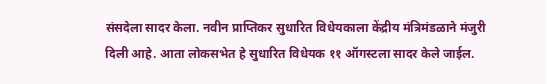संसदेला सादर केला. नवीन प्राप्तिकर सुधारित विधेयकाला केंद्रीय मंत्रिमंडळाने मंजुरी दिली आहे. आता लोकसभेत हे सुधारित विधेयक ११ ऑगस्टला सादर केले जाईल.